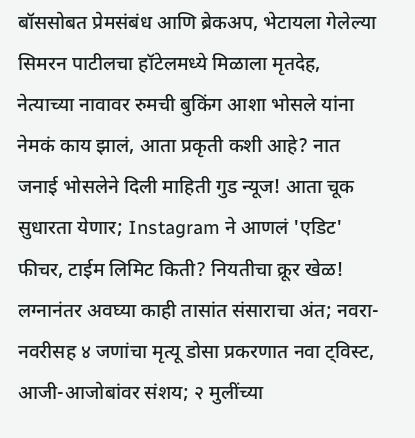बॉससोबत प्रेमसंबंध आणि ब्रेकअप, भेटायला गेलेल्या सिमरन पाटीलचा हॉटेलमध्ये मिळाला मृतदेह, नेत्याच्या नावावर रुमची बुकिंग आशा भोसले यांना नेमकं काय झालं, आता प्रकृती कशी आहे? नात जनाई भोसलेने दिली माहिती गुड न्यूज! आता चूक सुधारता येणार; Instagram ने आणलं 'एडिट' फीचर, टाईम लिमिट किती? नियतीचा क्रूर खेळ! लग्नानंतर अवघ्या काही तासांत संसाराचा अंत; नवरा-नवरीसह ४ जणांचा मृत्यू डोसा प्रकरणात नवा ट्विस्ट, आजी-आजोबांवर संशय; २ मुलींच्या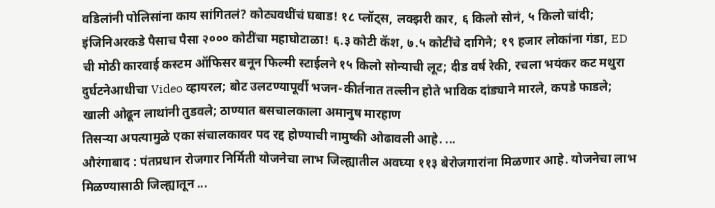वडिलांनी पोलिसांना काय सांगितलं? कोट्यवधींचं घबाड! १८ प्लॉट्स, लक्झरी कार, ६ किलो सोनं, ५ किलो चांदी; इंजिनिअरकडे पैसाच पैसा २००० कोटींचा महाघोटाळा! ६.३ कोटी कॅश, ७.५ कोटींचे दागिने; १९ हजार लोकांना गंडा, ED ची मोठी कारवाई कस्टम ऑफिसर बनून फिल्मी स्टाईलने १५ किलो सोन्याची लूट; दीड वर्ष रेकी, रचला भयंकर कट मथुरा दुर्घटनेआधीचा Video व्हायरल; बोट उलटण्यापूर्वी भजन-कीर्तनात तल्लीन होते भाविक दांड्याने मारले, कपडे फाडले; खाली ओढून लाथांनी तुडवले; ठाण्यात बसचालकाला अमानुष मारहाण
तिसऱ्या अपत्यामुळे एका संचालकावर पद रद्द होण्याची नामुष्की ओढावली आहे. ...
औरंगाबाद : पंतप्रधान रोजगार निर्मिती योजनेचा लाभ जिल्ह्यातील अवघ्या ११३ बेरोजगारांना मिळणार आहे. योजनेचा लाभ मिळण्यासाठी जिल्ह्यातून ...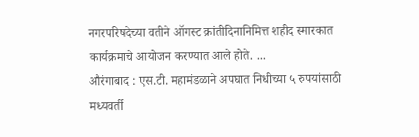नगरपरिषदेच्या वतीने ऑगस्ट क्रांतीदिनानिमित्त शहीद स्मारकात कार्यक्रमाचे आयोजन करण्यात आले होते. ...
औरंगाबाद : एस.टी. महामंडळाने अपघात निधीच्या ५ रुपयांसाठी मध्यवर्ती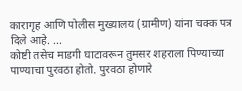कारागृह आणि पोलीस मुख्यालय (ग्रामीण) यांना चक्क पत्र दिले आहे. ...
कोष्टी तसेच माडगी घाटावरून तुमसर शहराला पिण्याच्या पाण्याचा पुरवठा होतो. पुरवठा होणारे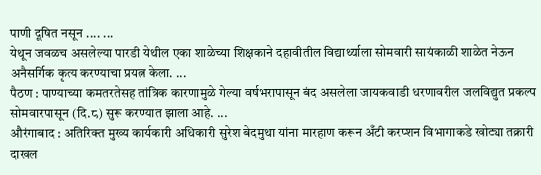पाणी दूषित नसून .... ...
येथून जवळच असलेल्या पारडी येथील एका शाळेच्या शिक्षकाने दहावीतील विद्यार्थ्याला सोमवारी सायंकाळी शाळेत नेऊन अनैसर्गिक कृत्य करण्याचा प्रयत्न केला. ...
पैठण : पाण्याच्या कमतरतेसह तांत्रिक कारणामुळे गेल्या वर्षभरापासून बंद असलेला जायकवाडी धरणावरील जलविद्युत प्रकल्प सोमवारपासून (दि.८) सुरू करण्यात झाला आहे. ...
औरंगाबाद : अतिरिक्त मुख्य कार्यकारी अधिकारी सुरेश बेदमुथा यांना मारहाण करून अँटी करप्शन विभागाकडे खोट्या तक्रारी दाखल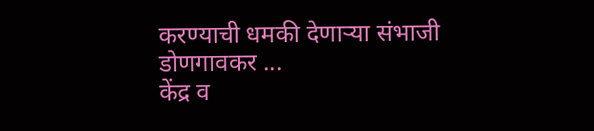करण्याची धमकी देणाऱ्या संभाजी डोणगावकर ...
केंद्र व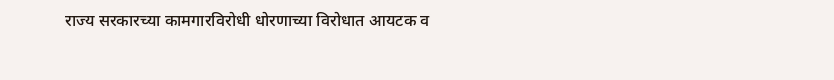राज्य सरकारच्या कामगारविरोधी धोरणाच्या विरोधात आयटक व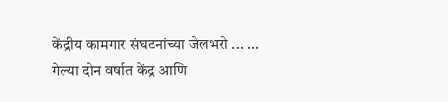केंद्रीय कामगार संघटनांच्या जेलभरो ... ...
गेल्या दोन वर्षात केंद्र आणि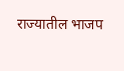राज्यातील भाजप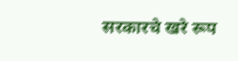सरकारचे खरे रूप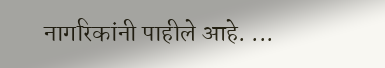नागरिकांनी पाहीले आहे. ...